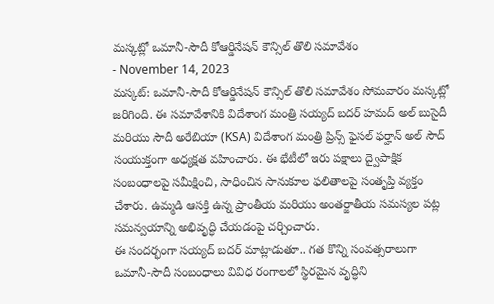మస్కట్లో ఒమానీ-సౌదీ కోఆర్డినేషన్ కౌన్సిల్ తొలి సమావేశం
- November 14, 2023
మస్కట్: ఒమానీ-సౌదీ కోఆర్డినేషన్ కౌన్సిల్ తొలి సమావేశం సోమవారం మస్కట్లో జరిగింది. ఈ సమావేశానికి విదేశాంగ మంత్రి సయ్యద్ బదర్ హమద్ అల్ బుసైదీ మరియు సౌదీ అరేబియా (KSA) విదేశాంగ మంత్రి ప్రిన్స్ ఫైసల్ ఫర్హాన్ అల్ సౌద్ సంయుక్తంగా అధ్యక్షత వహించారు. ఈ భేటీలో ఇరు పక్షాలు ద్వైపాక్షిక సంబంధాలపై సమీక్షించి, సాధించిన సానుకూల ఫలితాలపై సంతృప్తి వ్యక్తం చేశారు. ఉమ్మడి ఆసక్తి ఉన్న ప్రాంతీయ మరియు అంతర్జాతీయ సమస్యల పట్ల సమన్వయాన్ని అభివృద్ధి చేయడంపై చర్చించారు.
ఈ సందర్భంగా సయ్యద్ బదర్ మాట్లాడుతూ.. గత కొన్ని సంవత్సరాలుగా ఒమానీ-సౌదీ సంబంధాలు వివిధ రంగాలలో స్థిరమైన వృద్ధిని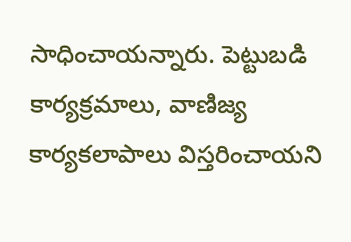సాధించాయన్నారు. పెట్టుబడి కార్యక్రమాలు, వాణిజ్య కార్యకలాపాలు విస్తరించాయని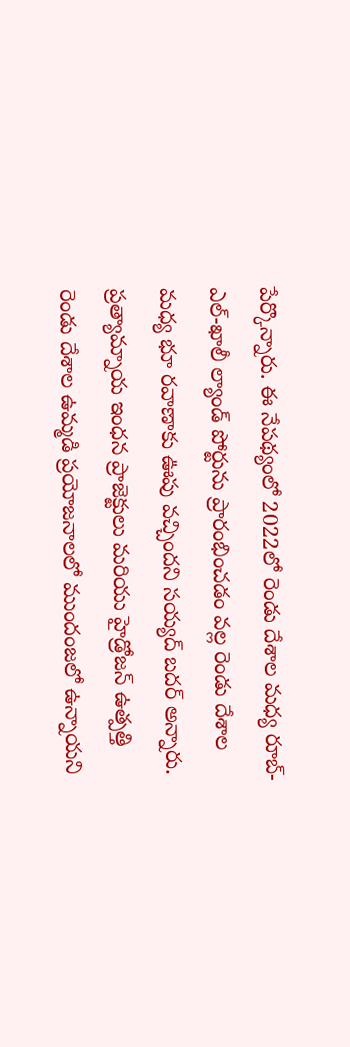పేర్కొన్నారు. ఈ నేపథ్యంలో 2022లో రెండు దేశాల మధ్య రూబ్-ఎల్-ఖాలీ ల్యాండ్ పోర్టును ప్రారంభించడం వల్ల రెండు దేశాల మధ్య భూ రవాణాకు ఊపు వచ్చిందని సయ్యద్ బదర్ అన్నారు. ప్రత్యామ్నాయ ఇంధన ప్రాజెక్టులు మరియు హైడ్రోజన్ ఉత్పత్తి రెండు దేశాల ఉమ్మడి ప్రయోజనాలలో ముందంజలో ఉన్నాయని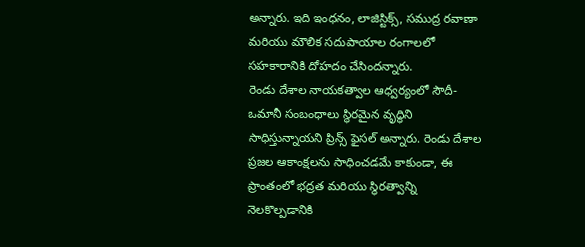అన్నారు. ఇది ఇంధనం, లాజిస్టిక్స్, సముద్ర రవాణా మరియు మౌలిక సదుపాయాల రంగాలలో సహకారానికి దోహదం చేసిందన్నారు.
రెండు దేశాల నాయకత్వాల ఆధ్వర్యంలో సౌదీ-ఒమానీ సంబంధాలు స్థిరమైన వృద్ధిని సాధిస్తున్నాయని ప్రిన్స్ ఫైసల్ అన్నారు. రెండు దేశాల ప్రజల ఆకాంక్షలను సాధించడమే కాకుండా, ఈ ప్రాంతంలో భద్రత మరియు స్థిరత్వాన్ని నెలకొల్పడానికి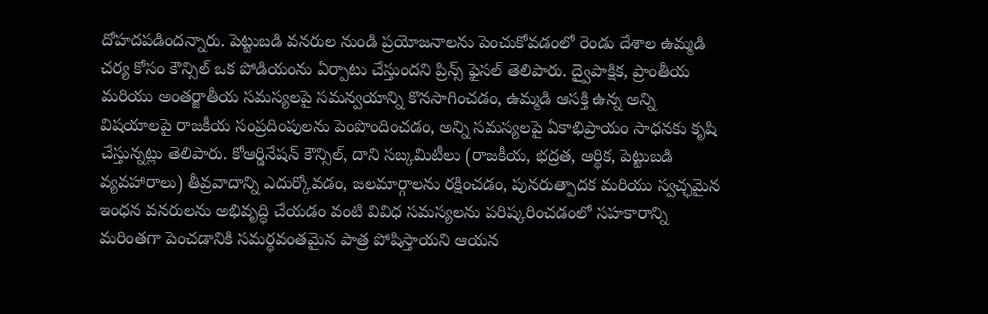దోహదపడిందన్నారు. పెట్టుబడి వనరుల నుండి ప్రయోజనాలను పెంచుకోవడంలో రెండు దేశాల ఉమ్మడి చర్య కోసం కౌన్సిల్ ఒక పోడియంను ఏర్పాటు చేస్తుందని ప్రిన్స్ ఫైసల్ తెలిపారు. ద్వైపాక్షిక, ప్రాంతీయ మరియు అంతర్జాతీయ సమస్యలపై సమన్వయాన్ని కొనసాగించడం, ఉమ్మడి ఆసక్తి ఉన్న అన్ని విషయాలపై రాజకీయ సంప్రదింపులను పెంపొందించడం, అన్ని సమస్యలపై ఏకాభిప్రాయం సాధనకు కృషి చేస్తున్నట్లు తెలిపారు. కోఆర్డినేషన్ కౌన్సిల్, దాని సబ్కమిటీలు (రాజకీయ, భద్రత, ఆర్థిక, పెట్టుబడి వ్యవహారాలు) తీవ్రవాదాన్ని ఎదుర్కోవడం, జలమార్గాలను రక్షించడం, పునరుత్పాదక మరియు స్వచ్ఛమైన ఇంధన వనరులను అభివృద్ధి చేయడం వంటి వివిధ సమస్యలను పరిష్కరించడంలో సహకారాన్ని మరింతగా పెంచడానికి సమర్థవంతమైన పాత్ర పోషిస్తాయని ఆయన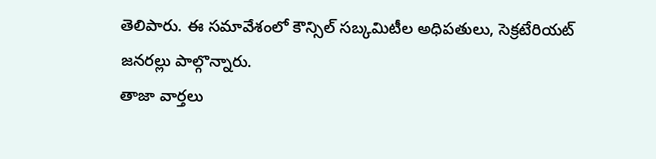తెలిపారు. ఈ సమావేశంలో కౌన్సిల్ సబ్కమిటీల అధిపతులు, సెక్రటేరియట్ జనరల్లు పాల్గొన్నారు.
తాజా వార్తలు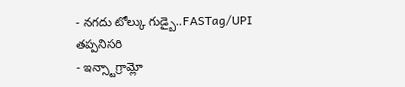- నగదు టోల్కు గుడ్బై..FASTag/UPI తప్పనిసరి
- ఇన్స్టాగ్రామ్లో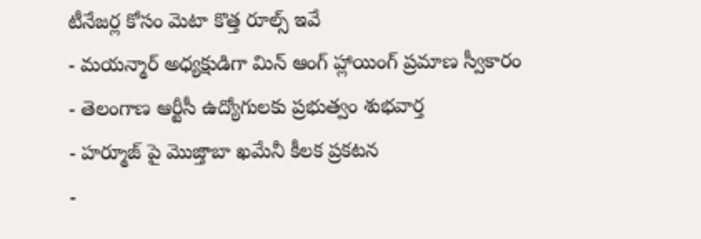టీనేజర్ల కోసం మెటా కొత్త రూల్స్ ఇవే
- మయన్మార్ అధ్యక్షుడిగా మిన్ ఆంగ్ హ్లాయింగ్ ప్రమాణ స్వీకారం
- తెలంగాణ ఆర్టీసీ ఉద్యోగులకు ప్రభుత్వం శుభవార్త
- హర్మూజ్ పై మొజ్తాబా ఖమేనీ కీలక ప్రకటన
-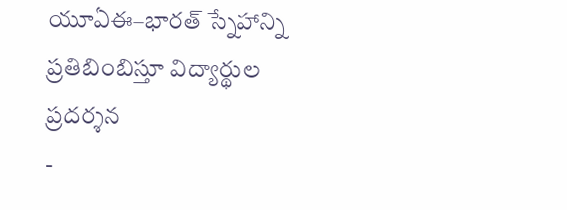యూఏఈ–భారత్ స్నేహాన్ని ప్రతిబింబిస్తూ విద్యార్థుల ప్రదర్శన
-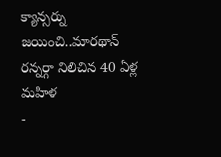క్యాన్సర్ను జయించి..మారథాన్ రన్నర్గా నిలిచిన 40 ఏళ్ల మహిళ
-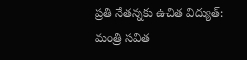ప్రతి నేతన్నకు ఉచిత విద్యుత్: మంత్రి సవిత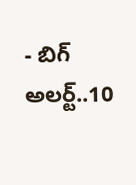- బిగ్ అలర్ట్..10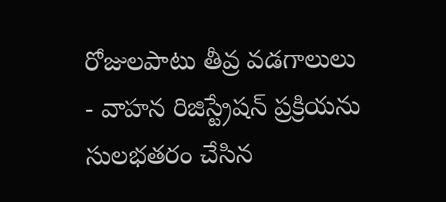రోజులపాటు తీవ్ర వడగాలులు
- వాహన రిజిస్ట్రేషన్ ప్రక్రియను సులభతరం చేసిన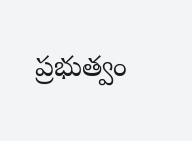ప్రభుత్వం